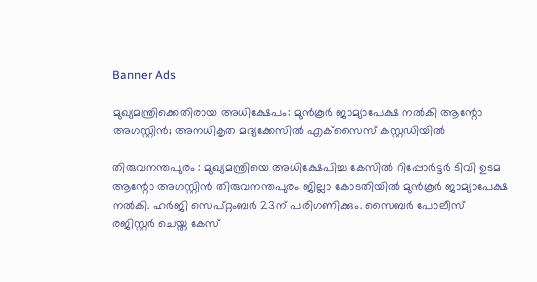Banner Ads

മുഖ്യമന്ത്രിക്കെതിരായ അധിക്ഷേപം: മുൻകൂർ ജാമ്യാപേക്ഷ നൽകി ആന്റോ അഗസ്റ്റിൻ; അനധികൃത മദ്യക്കേസിൽ എക്‌സൈസ് കസ്റ്റഡിയിൽ

തിരുവനന്തപുരം : മുഖ്യമന്ത്രിയെ അധിക്ഷേപിച്ച കേസിൽ റിപ്പോർട്ടർ ടിവി ഉടമ ആന്റോ അഗസ്റ്റിൻ തിരുവനന്തപുരം ജില്ലാ കോടതിയിൽ മുൻകൂർ ജാമ്യാപേക്ഷ നൽകി. ഹർജി സെപ്റ്റംബർ 23ന് പരിഗണിക്കും. സൈബർ പോലീസ് രജിസ്റ്റർ ചെയ്ത കേസ്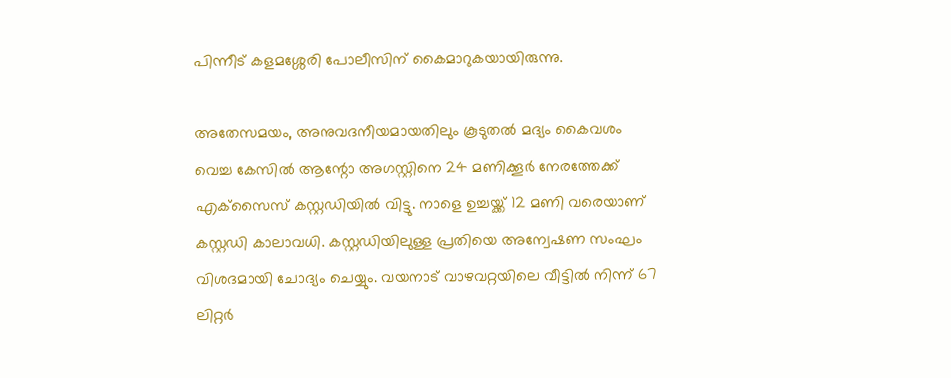പിന്നീട് കളമശ്ശേരി പോലീസിന് കൈമാറുകയായിരുന്നു.

അതേസമയം, അനുവദനീയമായതിലും കൂടുതൽ മദ്യം കൈവശം വെച്ച കേസിൽ ആന്റോ അഗസ്റ്റിനെ 24 മണിക്കൂർ നേരത്തേക്ക് എക്‌സൈസ് കസ്റ്റഡിയിൽ വിട്ടു. നാളെ ഉച്ചയ്ക്ക് 12 മണി വരെയാണ് കസ്റ്റഡി കാലാവധി. കസ്റ്റഡിയിലുള്ള പ്രതിയെ അന്വേഷണ സംഘം വിശദമായി ചോദ്യം ചെയ്യും. വയനാട് വാഴവറ്റയിലെ വീട്ടിൽ നിന്ന് 67 ലിറ്റർ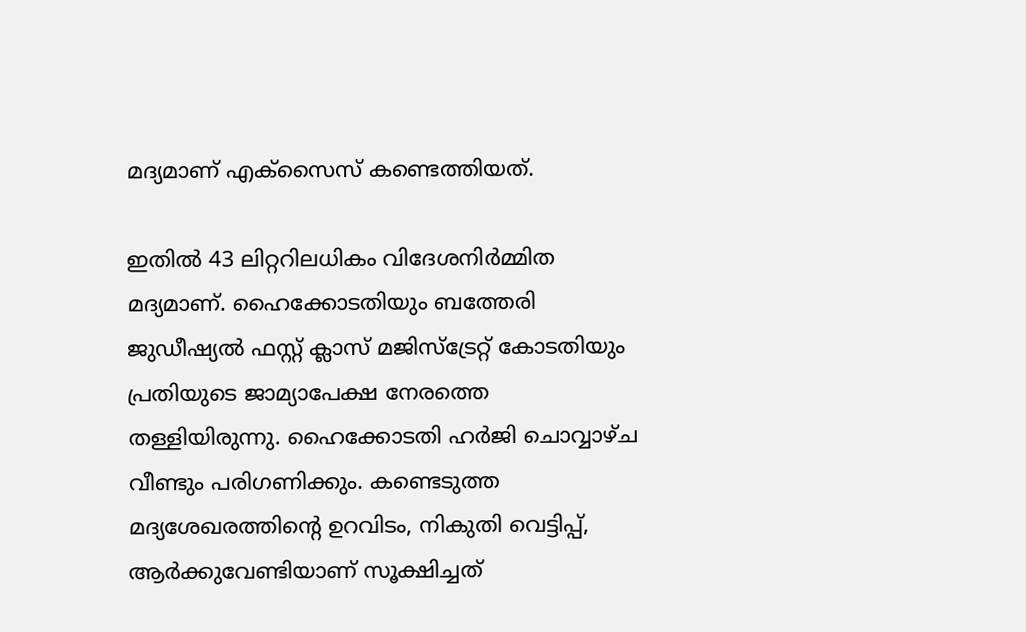മദ്യമാണ് എക്‌സൈസ് കണ്ടെത്തിയത്.

ഇതിൽ 43 ലിറ്ററിലധികം വിദേശനിർമ്മിത മദ്യമാണ്. ഹൈക്കോടതിയും ബത്തേരി ജുഡീഷ്യൽ ഫസ്റ്റ് ക്ലാസ് മജിസ്‌ട്രേറ്റ് കോടതിയും പ്രതിയുടെ ജാമ്യാപേക്ഷ നേരത്തെ തള്ളിയിരുന്നു. ഹൈക്കോടതി ഹർജി ചൊവ്വാഴ്ച വീണ്ടും പരിഗണിക്കും. കണ്ടെടുത്ത മദ്യശേഖരത്തിന്റെ ഉറവിടം, നികുതി വെട്ടിപ്പ്, ആർക്കുവേണ്ടിയാണ് സൂക്ഷിച്ചത്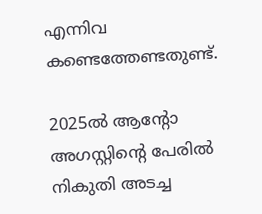എന്നിവ കണ്ടെത്തേണ്ടതുണ്ട്.

2025ൽ ആന്റോ അഗസ്റ്റിന്റെ പേരിൽ നികുതി അടച്ച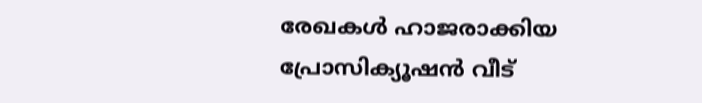രേഖകൾ ഹാജരാക്കിയ പ്രോസിക്യൂഷൻ വീട്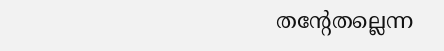തന്റേതല്ലെന്ന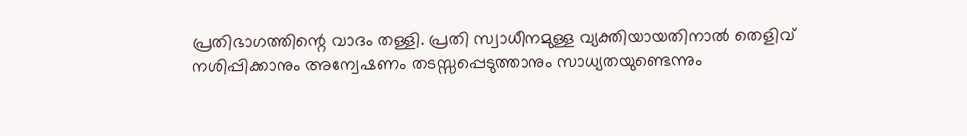പ്രതിഭാഗത്തിന്റെ വാദം തള്ളി. പ്രതി സ്വാധീനമുള്ള വ്യക്തിയായതിനാൽ തെളിവ് നശിപ്പിക്കാനും അന്വേഷണം തടസ്സപ്പെടുത്താനും സാധ്യതയുണ്ടെന്നും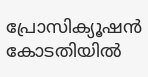പ്രോസിക്യൂഷൻ കോടതിയിൽ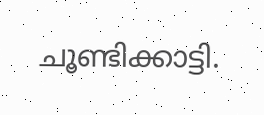ചൂണ്ടിക്കാട്ടി.